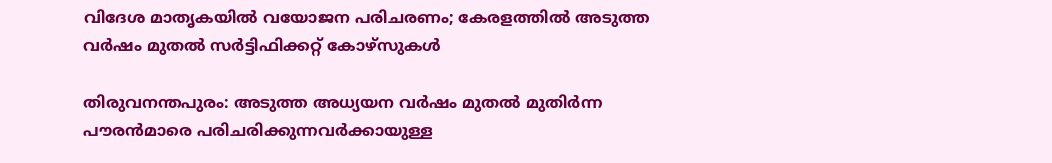വിദേശ മാതൃകയിൽ വയോജന പരിചരണം; കേരളത്തിൽ അടുത്ത വർഷം മുതൽ സര്‍ട്ടിഫിക്കറ്റ് കോഴ്സുകള്‍

തിരുവനന്തപുരം: അടുത്ത അധ്യയന വര്‍ഷം മുതല്‍ മുതിര്‍ന്ന പൗരന്‍മാരെ പരിചരിക്കുന്നവര്‍ക്കായുള്ള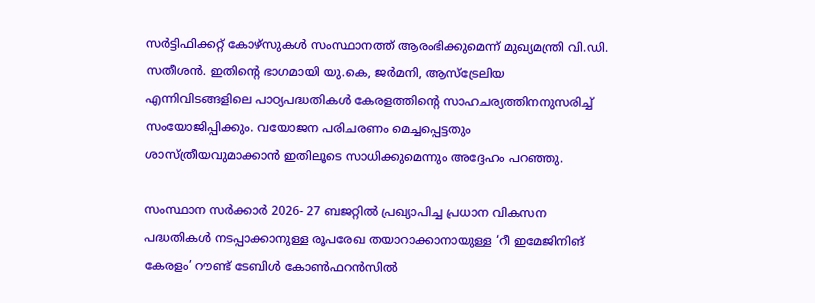സര്‍ട്ടിഫിക്കറ്റ് കോഴ്സുകള്‍ സംസ്ഥാനത്ത് ആരംഭിക്കുമെന്ന് മുഖ്യമന്ത്രി വി.ഡി. സതീശന്‍. ഇതിന്റെ ഭാഗമായി യു.കെ, ജര്‍മനി, ആസ്ട്രേലിയ എന്നിവിടങ്ങളിലെ പാഠ്യപദ്ധതികള്‍ കേരളത്തിന്‍റെ സാഹചര്യത്തിനനുസരിച്ച് സംയോജിപ്പിക്കും. വയോജന പരിചരണം മെച്ചപ്പെട്ടതും ശാസ്ത്രീയവുമാക്കാന്‍ ഇതിലൂടെ സാധിക്കുമെന്നും അദ്ദേഹം പറഞ്ഞു.

സംസ്ഥാന സര്‍ക്കാര്‍ 2026- 27 ബജറ്റില്‍ പ്രഖ്യാപിച്ച പ്രധാന വികസന പദ്ധതികള്‍ നടപ്പാക്കാനുള്ള രൂപരേഖ തയാറാക്കാനായുള്ള ‘റീ ഇമേജിനിങ് കേരളം’ റൗണ്ട് ടേബിള്‍ കോണ്‍ഫറന്‍സില്‍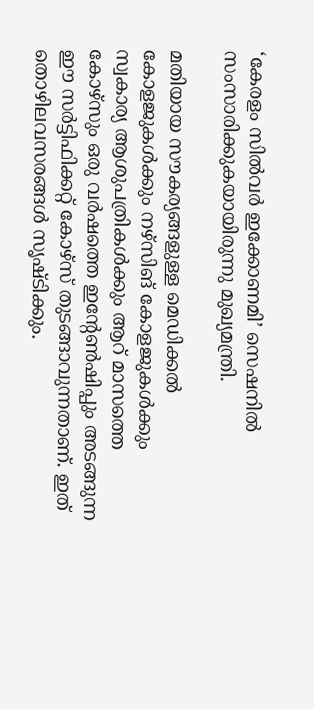‘കേരളം സില്‍വര്‍ ഇക്കോണമി’ സെഷനില്‍ സംസാരിക്കുകയായിരുന്നു മുഖ്യമന്ത്രി.

മതിയായ സൗകര്യങ്ങളുള്ള മെഡിക്കല്‍ കോളജുകള്‍ക്കും നഴ്സിങ് കോളജുകള്‍ക്കും സ്വകാര്യ ആശുപത്രികള്‍ക്കും ആറ് മാസത്തെ കോഴ്സും ഒരു വര്‍ഷത്തെ ഇന്‍റേണ്‍ഷിപ്പും അടങ്ങുന്ന ഈ സര്‍ട്ടിഫിക്കറ്റ് കോഴ്സ് തുടങ്ങാവുന്നതാണ്. ഇത് തൊഴിലവസരങ്ങള്‍ സൃഷ്ടിക്കും.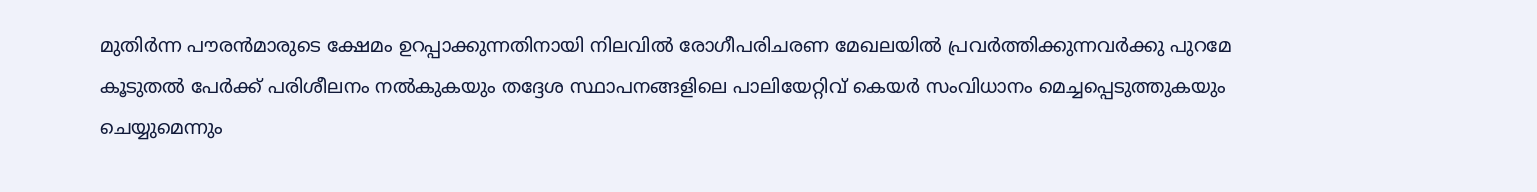മുതിര്‍ന്ന പൗരന്‍മാരുടെ ക്ഷേമം ഉറപ്പാക്കുന്നതിനായി നിലവില്‍ രോഗീപരിചരണ മേഖലയില്‍ പ്രവര്‍ത്തിക്കുന്നവര്‍ക്കു പുറമേ കൂടുതല്‍ പേര്‍ക്ക് പരിശീലനം നല്‍കുകയും തദ്ദേശ സ്ഥാപനങ്ങളിലെ പാലിയേറ്റിവ് കെയര്‍ സംവിധാനം മെച്ചപ്പെടുത്തുകയും ചെയ്യുമെന്നും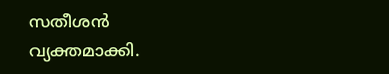സതീശൻ വ്യക്തമാക്കി.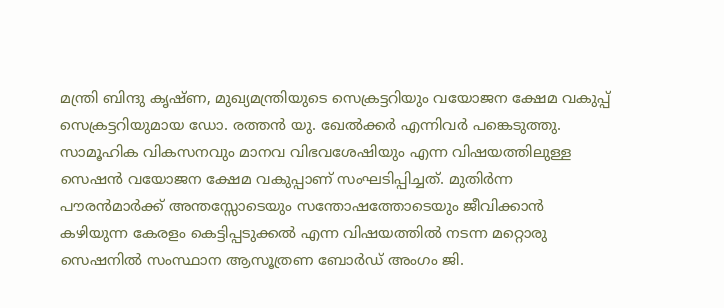മന്ത്രി ബിന്ദു കൃഷ്ണ, മുഖ്യമന്ത്രിയുടെ സെക്രട്ടറിയും വയോജന ക്ഷേമ വകുപ്പ് സെക്രട്ടറിയുമായ ഡോ. രത്തന്‍ യു. ഖേല്‍ക്കർ എന്നിവർ പങ്കെടുത്തു. സാമൂഹിക വികസനവും മാനവ വിഭവശേഷിയും എന്ന വിഷയത്തിലുള്ള സെഷന്‍ വയോജന ക്ഷേമ വകുപ്പാണ് സംഘടിപ്പിച്ചത്. മുതിര്‍ന്ന പൗരന്‍മാര്‍ക്ക് അന്തസ്സോടെയും സന്തോഷത്തോടെയും ജീവിക്കാന്‍ കഴിയുന്ന കേരളം കെട്ടിപ്പടുക്കല്‍ എന്ന വിഷയത്തില്‍ നടന്ന മറ്റൊരു സെഷനില്‍ സംസ്ഥാന ആസൂത്രണ ബോര്‍ഡ് അംഗം ജി.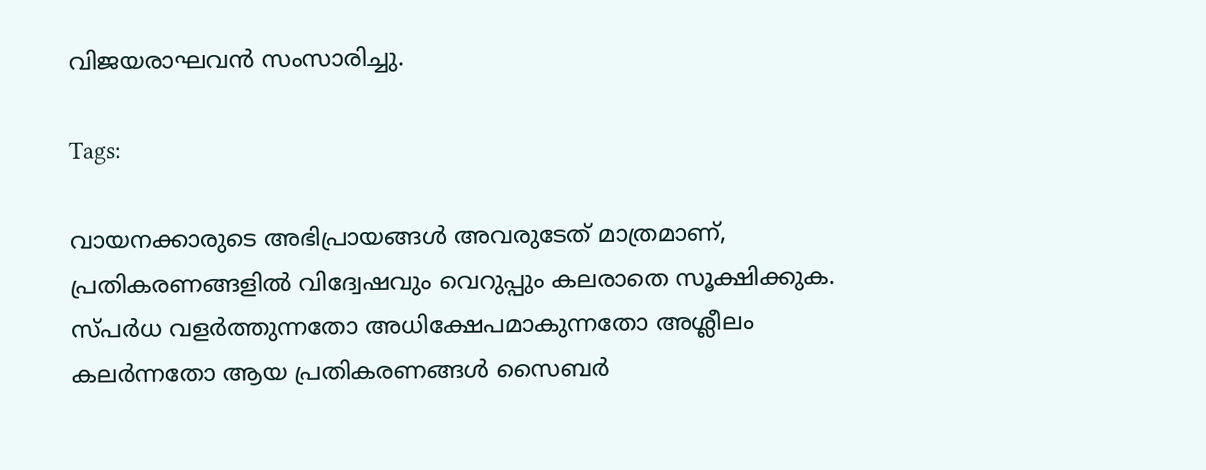വിജയരാഘവന്‍ സംസാരിച്ചു.

Tags:

വായനക്കാരുടെ അഭിപ്രായങ്ങള്‍ അവരുടേത് മാത്രമാണ്, പ്രതികരണങ്ങളിൽ വിദ്വേഷവും വെറുപ്പും കലരാതെ സൂക്ഷിക്കുക. സ്പർധ വളർത്തുന്നതോ അധിക്ഷേപമാകുന്നതോ അശ്ലീലം കലർന്നതോ ആയ പ്രതികരണങ്ങൾ സൈബർ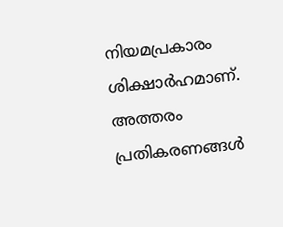നിയമപ്രകാരം ശിക്ഷാർഹമാണ്. അത്തരം പ്രതികരണങ്ങൾ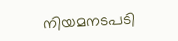നിയമനടപടി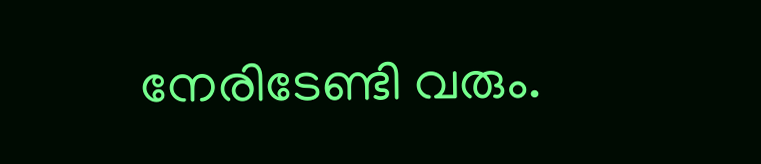നേരിടേണ്ടി വരും.